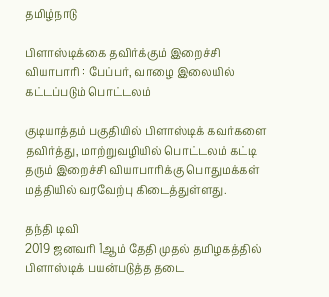தமிழ்நாடு

பிளாஸ்டிக்கை தவிர்க்கும் இறைச்சி வியாபாரி : பேப்பர், வாழை இலையில் கட்டப்படும் பொட்டலம்

குடியாத்தம் பகுதியில் பிளாஸ்டிக் கவர்களை தவிர்த்து, மாற்றுவழியில் பொட்டலம் கட்டி தரும் இறைச்சி வியாபாரிக்கு பொதுமக்கள் மத்தியில் வரவேற்பு கிடைத்துள்ளது.

தந்தி டிவி
2019 ஜனவரி 1ஆம் தேதி முதல் தமிழகத்தில் பிளாஸ்டிக் பயன்படுத்த தடை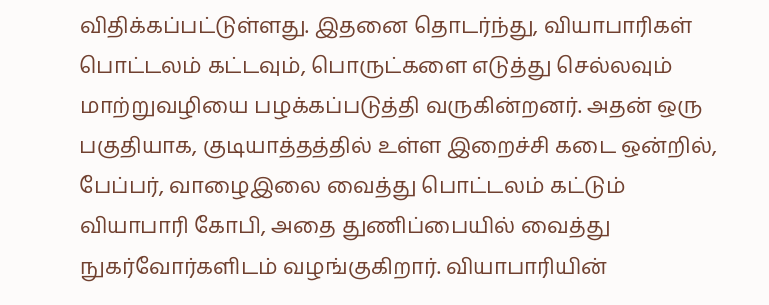விதிக்கப்பட்டுள்ளது. இதனை தொடர்ந்து, வியாபாரிகள் பொட்டலம் கட்டவும், பொருட்களை எடுத்து செல்லவும் மாற்றுவழியை பழக்கப்படுத்தி வருகின்றனர். அதன் ஒரு பகுதியாக, குடியாத்தத்தில் உள்ள இறைச்சி கடை ஒன்றில், பேப்பர், வாழைஇலை வைத்து பொட்டலம் கட்டும் வியாபாரி கோபி, அதை துணிப்பையில் வைத்து நுகர்வோர்களிடம் வழங்குகிறார். வியாபாரியின்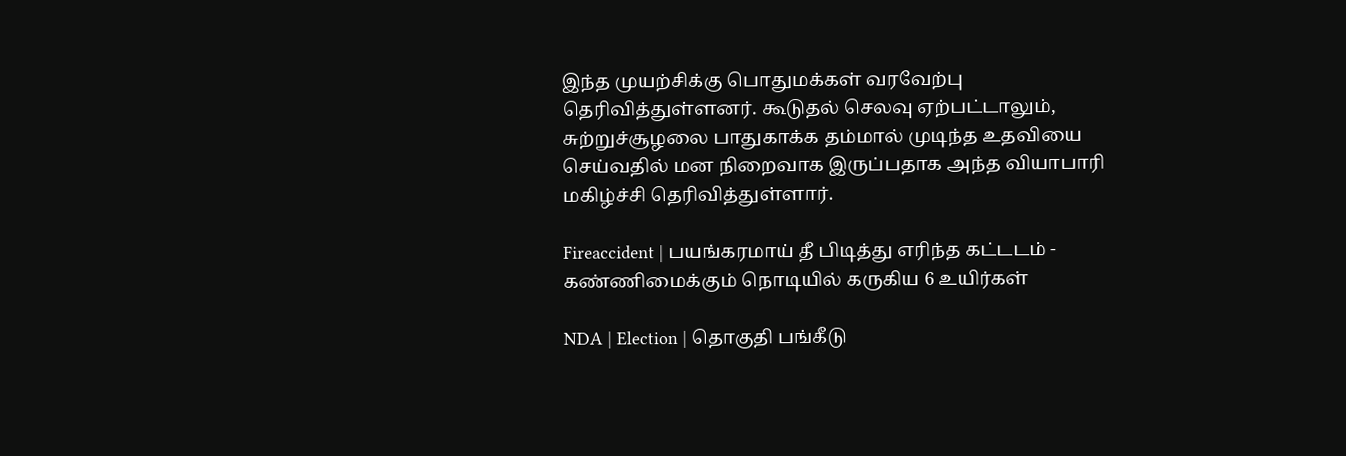இந்த முயற்சிக்கு பொதுமக்கள் வரவேற்பு தெரிவித்துள்ளனர். கூடுதல் செலவு ஏற்பட்டாலும், சுற்றுச்சூழலை பாதுகாக்க தம்மால் முடிந்த உதவியை செய்வதில் மன நிறைவாக இருப்பதாக அந்த வியாபாரி மகிழ்ச்சி தெரிவித்துள்ளார்.

Fireaccident | பயங்கரமாய் தீ பிடித்து எரிந்த கட்டடம் - கண்ணிமைக்கும் நொடியில் கருகிய 6 உயிர்கள்

NDA | Election | தொகுதி பங்கீடு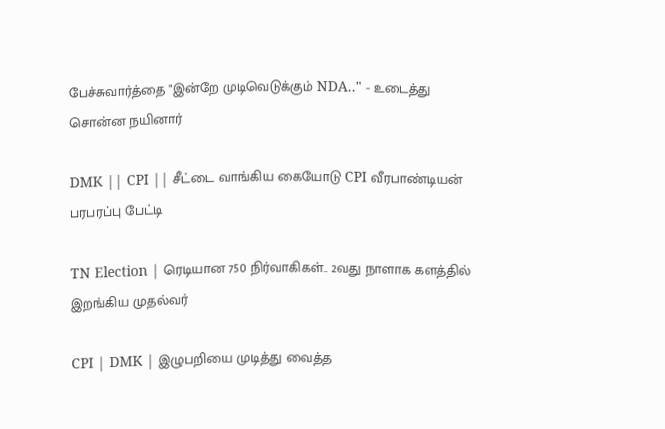பேச்சுவார்த்தை "இன்றே முடிவெடுக்கும் NDA.." - உடைத்து சொன்ன நயினார்

DMK || CPI || சீட்டை வாங்கிய கையோடு CPI வீரபாண்டியன் பரபரப்பு பேட்டி

TN Election | ரெடியான 750 நிர்வாகிகள்.. 2வது நாளாக களத்தில் இறங்கிய முதல்வர்

CPI | DMK | இழுபறியை முடித்து வைத்த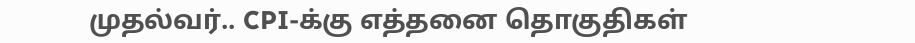முதல்வர்.. CPI-க்கு எத்தனை தொகுதிகள்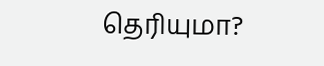தெரியுமா?